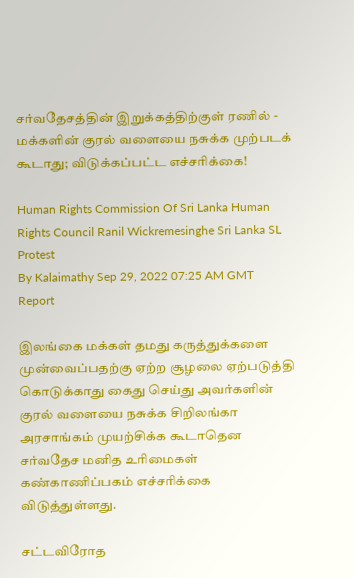சர்வதேசத்தின் இறுக்கத்திற்குள் ரணில் - மக்களின் குரல் வளையை நசுக்க முற்படக் கூடாது; விடுக்கப்பட்ட எச்சரிக்கை!

Human Rights Commission Of Sri Lanka Human Rights Council Ranil Wickremesinghe Sri Lanka SL Protest
By Kalaimathy Sep 29, 2022 07:25 AM GMT
Report

இலங்கை மக்கள் தமது கருத்துக்களை முன்வைப்பதற்கு ஏற்ற சூழலை ஏற்படுத்தி கொடுக்காது கைது செய்து அவர்களின் குரல் வளையை நசுக்க சிறிலங்கா அரசாங்கம் முயற்சிக்க கூடாதென சர்வதேச மனித உரிமைகள் கண்காணிப்பகம் எச்சரிக்கை விடுத்துள்ளது.

சட்டவிரோத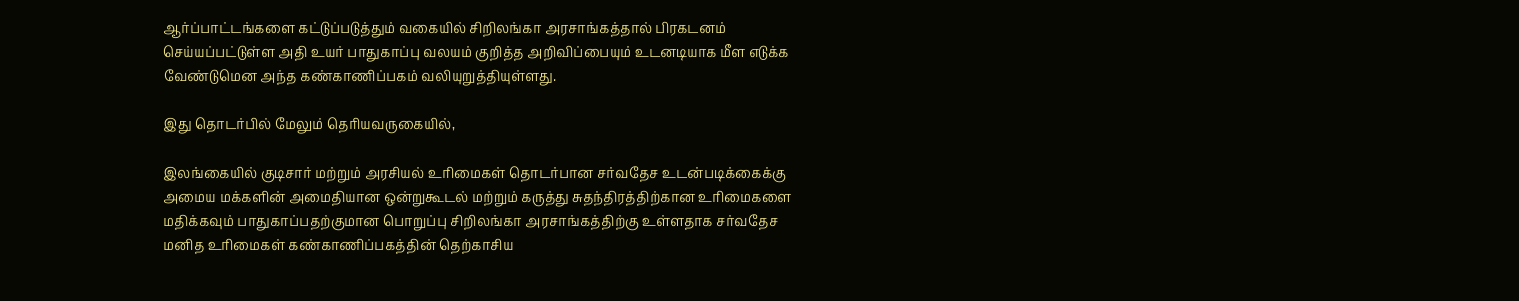ஆர்ப்பாட்டங்களை கட்டுப்படுத்தும் வகையில் சிறிலங்கா அரசாங்கத்தால் பிரகடனம் செய்யப்பட்டுள்ள அதி உயர் பாதுகாப்பு வலயம் குறித்த அறிவிப்பையும் உடனடியாக மீள எடுக்க வேண்டுமென அந்த கண்காணிப்பகம் வலியுறுத்தியுள்ளது.

இது தொடர்பில் மேலும் தெரியவருகையில்,

இலங்கையில் குடிசார் மற்றும் அரசியல் உரிமைகள் தொடர்பான சர்வதேச உடன்படிக்கைக்கு அமைய மக்களின் அமைதியான ஒன்றுகூடல் மற்றும் கருத்து சுதந்திரத்திற்கான உரிமைகளை மதிக்கவும் பாதுகாப்பதற்குமான பொறுப்பு சிறிலங்கா அரசாங்கத்திற்கு உள்ளதாக சர்வதேச மனித உரிமைகள் கண்காணிப்பகத்தின் தெற்காசிய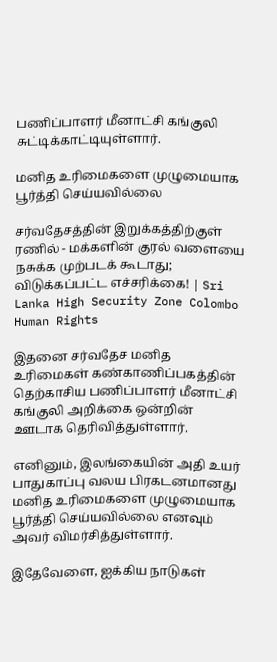பணிப்பாளர் மீனாட்சி கங்குலி சுட்டிக்காட்டியுள்ளார்.

மனித உரிமைகளை முழுமையாக பூர்த்தி செய்யவில்லை

சர்வதேசத்தின் இறுக்கத்திற்குள் ரணில் - மக்களின் குரல் வளையை நசுக்க முற்படக் கூடாது; விடுக்கப்பட்ட எச்சரிக்கை! | Sri Lanka High Security Zone Colombo Human Rights

இதனை சர்வதேச மனித உரிமைகள் கண்காணிப்பகத்தின் தெற்காசிய பணிப்பாளர் மீனாட்சி கங்குலி அறிக்கை ஒன்றின் ஊடாக தெரிவித்துள்ளார்.

எனினும், இலங்கையின் அதி உயர் பாதுகாப்பு வலய பிரகடனமானது மனித உரிமைகளை முழுமையாக பூர்த்தி செய்யவில்லை எனவும் அவர் விமர்சித்துள்ளார்.

இதேவேளை, ஐக்கிய நாடுகள்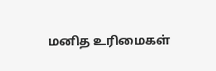மனித உரிமைகள்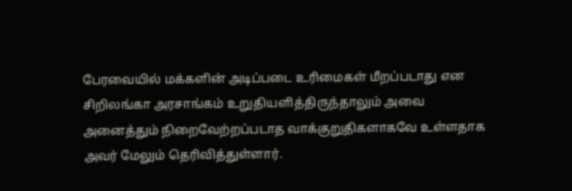பேரவையில் மக்களின் அடிப்படை உரிமைகள் மீறப்படாது என சிறிலங்கா அரசாங்கம் உறுதியளித்திருந்தாலும் அவை அனைத்தும் நிறைவேற்றப்படாத வாக்குறுதிகளாகவே உள்ளதாக அவர் மேலும் தெரிவித்துள்ளார்.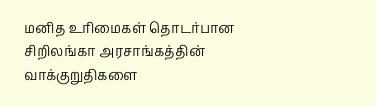மனித உரிமைகள் தொடர்பான சிறிலங்கா அரசாங்கத்தின் வாக்குறுதிகளை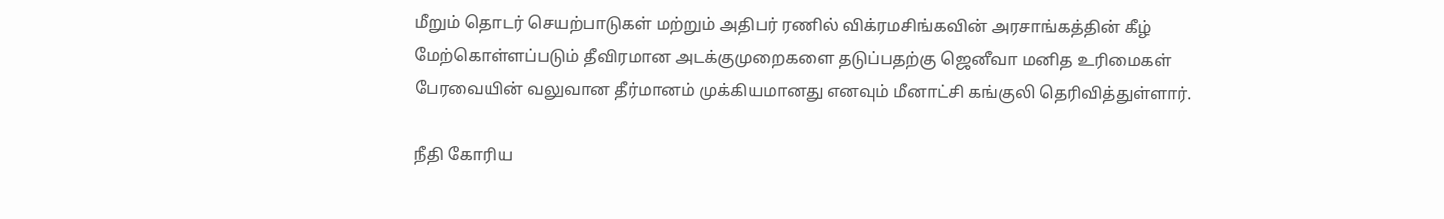மீறும் தொடர் செயற்பாடுகள் மற்றும் அதிபர் ரணில் விக்ரமசிங்கவின் அரசாங்கத்தின் கீழ் மேற்கொள்ளப்படும் தீவிரமான அடக்குமுறைகளை தடுப்பதற்கு ஜெனீவா மனித உரிமைகள் பேரவையின் வலுவான தீர்மானம் முக்கியமானது எனவும் மீனாட்சி கங்குலி தெரிவித்துள்ளார்.

நீதி கோரிய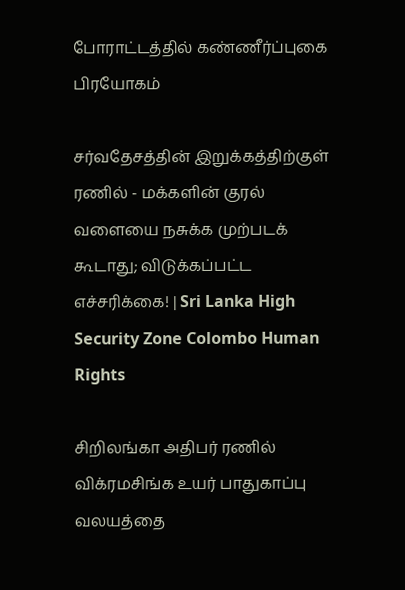போராட்டத்தில் கண்ணீர்ப்புகை பிரயோகம்

சர்வதேசத்தின் இறுக்கத்திற்குள் ரணில் - மக்களின் குரல் வளையை நசுக்க முற்படக் கூடாது; விடுக்கப்பட்ட எச்சரிக்கை! | Sri Lanka High Security Zone Colombo Human Rights

சிறிலங்கா அதிபர் ரணில் விக்ரமசிங்க உயர் பாதுகாப்பு வலயத்தை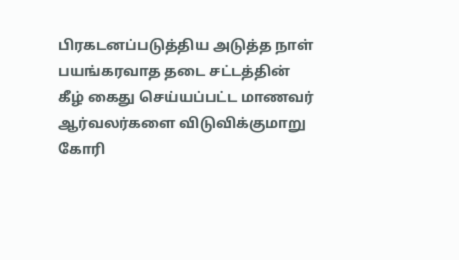பிரகடனப்படுத்திய அடுத்த நாள் பயங்கரவாத தடை சட்டத்தின் கீழ் கைது செய்யப்பட்ட மாணவர் ஆர்வலர்களை விடுவிக்குமாறு கோரி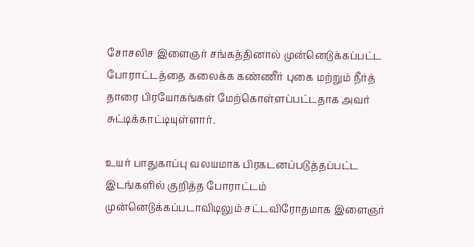சோசலிச இளைஞர் சங்கத்தினால் முன்னெடுக்கப்பட்ட போராட்டத்தை கலைக்க கண்ணீர் புகை மற்றும் நீர்த் தாரை பிரயோகங்கள் மேற்கொள்ளப்பட்டதாக அவர் சுட்டிக்காட்டியுள்ளார்.

உயர் பாதுகாப்பு வலயமாக பிரகடனப்படுத்தப்பட்ட இடங்களில் குறித்த போராட்டம் முன்னெடுக்கப்படாவிடிலும் சட்டவிரோதமாக இளைஞர்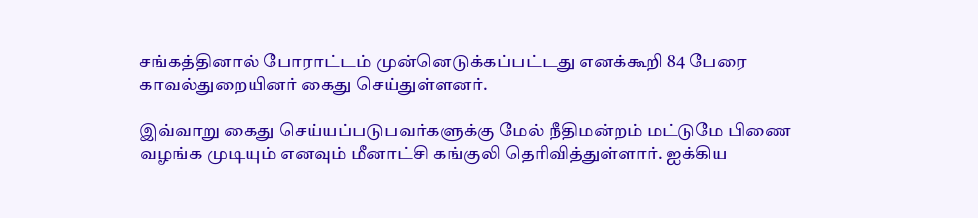சங்கத்தினால் போராட்டம் முன்னெடுக்கப்பட்டது எனக்கூறி 84 பேரை காவல்துறையினர் கைது செய்துள்ளனர்.

இவ்வாறு கைது செய்யப்படுபவர்களுக்கு மேல் நீதிமன்றம் மட்டுமே பிணை வழங்க முடியும் எனவும் மீனாட்சி கங்குலி தெரிவித்துள்ளார். ஐக்கிய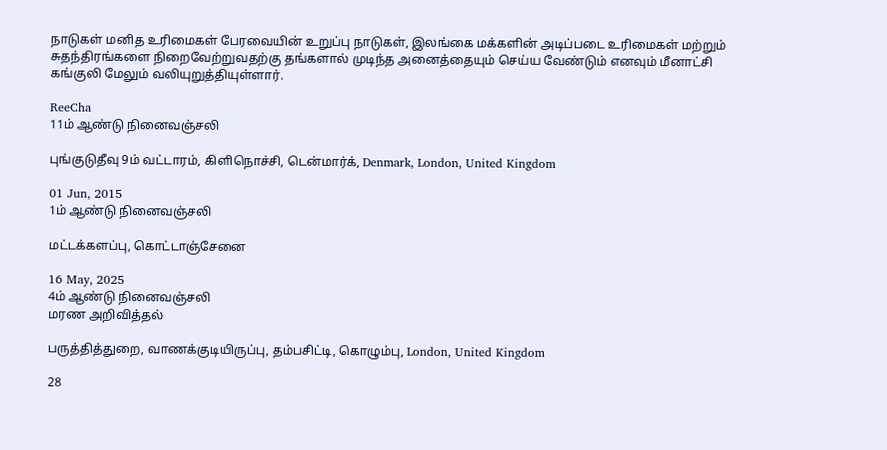நாடுகள் மனித உரிமைகள் பேரவையின் உறுப்பு நாடுகள், இலங்கை மக்களின் அடிப்படை உரிமைகள் மற்றும் சுதந்திரங்களை நிறைவேற்றுவதற்கு தங்களால் முடிந்த அனைத்தையும் செய்ய வேண்டும் எனவும் மீனாட்சி கங்குலி மேலும் வலியுறுத்தியுள்ளார்.

ReeCha
11ம் ஆண்டு நினைவஞ்சலி

புங்குடுதீவு 9ம் வட்டாரம், கிளிநொச்சி, டென்மார்க், Denmark, London, United Kingdom

01 Jun, 2015
1ம் ஆண்டு நினைவஞ்சலி

மட்டக்களப்பு, கொட்டாஞ்சேனை

16 May, 2025
4ம் ஆண்டு நினைவஞ்சலி
மரண அறிவித்தல்

பருத்தித்துறை, வாணக்குடியிருப்பு, தம்பசிட்டி, கொழும்பு, London, United Kingdom

28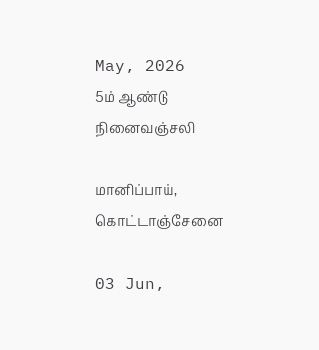May, 2026
5ம் ஆண்டு நினைவஞ்சலி

மானிப்பாய், கொட்டாஞ்சேனை

03 Jun,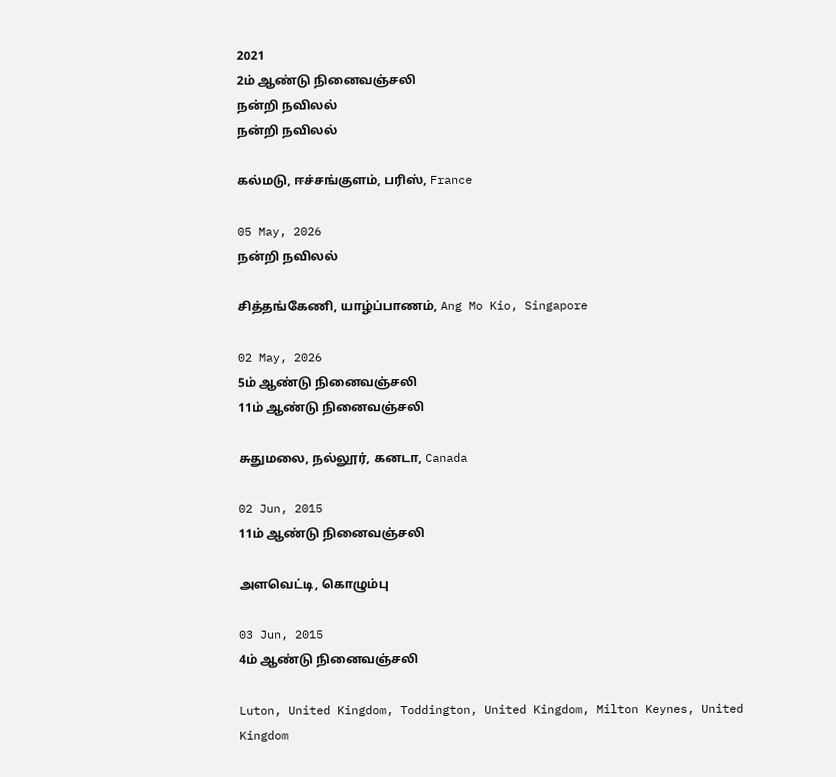2021
2ம் ஆண்டு நினைவஞ்சலி
நன்றி நவிலல்
நன்றி நவிலல்

கல்மடு, ஈச்சங்குளம், பரிஸ், France

05 May, 2026
நன்றி நவிலல்

சித்தங்கேணி, யாழ்ப்பாணம், Ang Mo Kio, Singapore

02 May, 2026
5ம் ஆண்டு நினைவஞ்சலி
11ம் ஆண்டு நினைவஞ்சலி

சுதுமலை, நல்லூர், கனடா, Canada

02 Jun, 2015
11ம் ஆண்டு நினைவஞ்சலி

அளவெட்டி, கொழும்பு

03 Jun, 2015
4ம் ஆண்டு நினைவஞ்சலி

Luton, United Kingdom, Toddington, United Kingdom, Milton Keynes, United Kingdom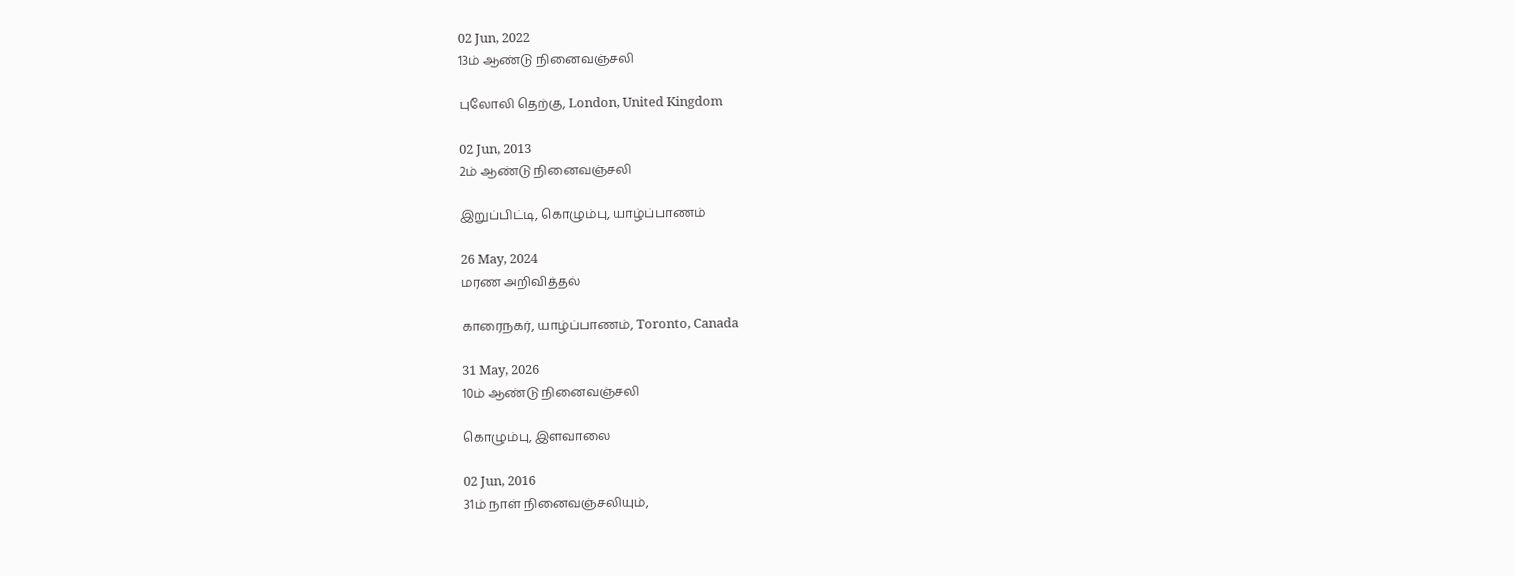02 Jun, 2022
13ம் ஆண்டு நினைவஞ்சலி

புலோலி தெற்கு, London, United Kingdom

02 Jun, 2013
2ம் ஆண்டு நினைவஞ்சலி

இறுப்பிட்டி, கொழும்பு, யாழ்ப்பாணம்

26 May, 2024
மரண அறிவித்தல்

காரைநகர், யாழ்ப்பாணம், Toronto, Canada

31 May, 2026
10ம் ஆண்டு நினைவஞ்சலி

கொழும்பு, இளவாலை

02 Jun, 2016
31ம் நாள் நினைவஞ்சலியும்,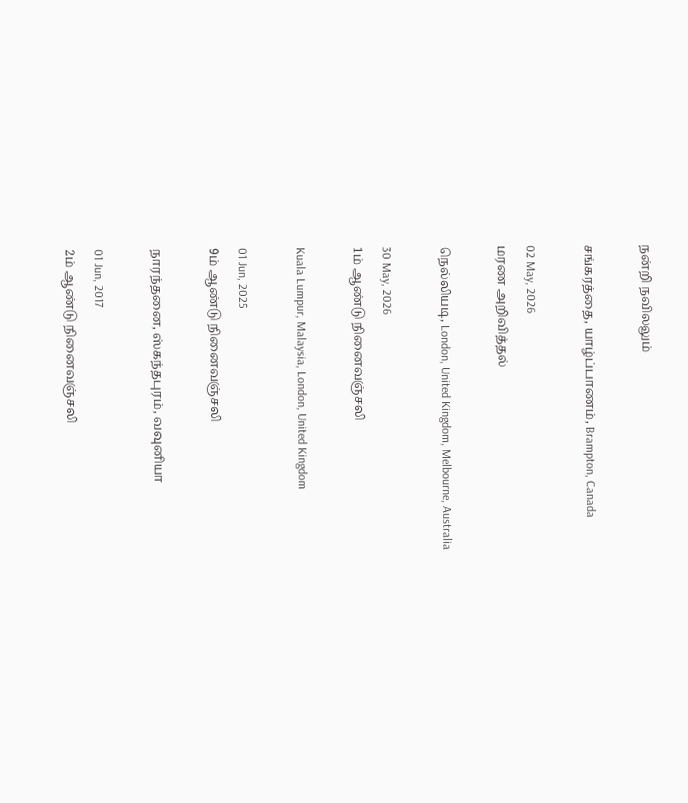நன்றி நவிலலும்

சங்கரத்தை, யாழ்ப்பாணம், Brampton, Canada

02 May, 2026
மரண அறிவித்தல்

நெல்லியடி, London, United Kingdom, Melbourne, Australia

30 May, 2026
1ம் ஆண்டு நினைவஞ்சலி

Kuala Lumpur, Malaysia, London, United Kingdom

01 Jun, 2025
9ம் ஆண்டு நினைவஞ்சலி

நாரந்தனை, ஸ்கந்தபுரம், வவுனியா

01 Jun, 2017
2ம் ஆண்டு நினைவஞ்சலி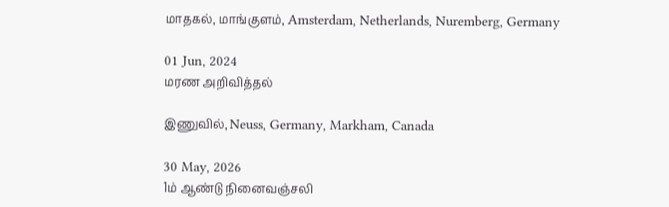மாதகல், மாங்குளம், Amsterdam, Netherlands, Nuremberg, Germany

01 Jun, 2024
மரண அறிவித்தல்

இணுவில், Neuss, Germany, Markham, Canada

30 May, 2026
1ம் ஆண்டு நினைவஞ்சலி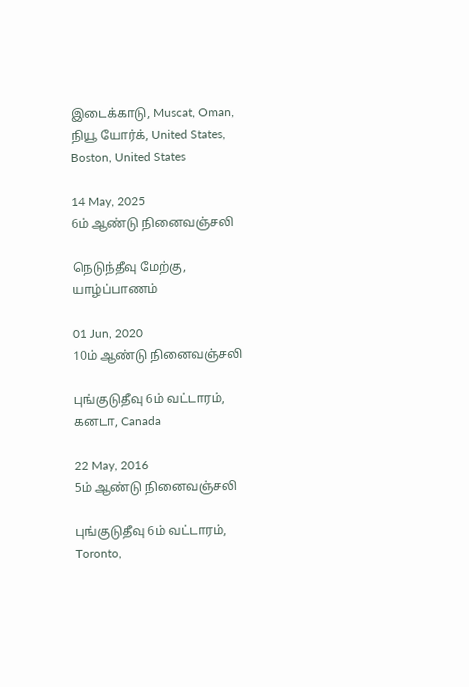இடைக்காடு, Muscat, Oman, நியூ யோர்க், United States, Boston, United States

14 May, 2025
6ம் ஆண்டு நினைவஞ்சலி

நெடுந்தீவு மேற்கு, யாழ்ப்பாணம்

01 Jun, 2020
10ம் ஆண்டு நினைவஞ்சலி

புங்குடுதீவு 6ம் வட்டாரம், கனடா, Canada

22 May, 2016
5ம் ஆண்டு நினைவஞ்சலி

புங்குடுதீவு 6ம் வட்டாரம், Toronto,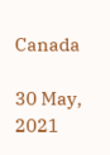Canada

30 May, 2021